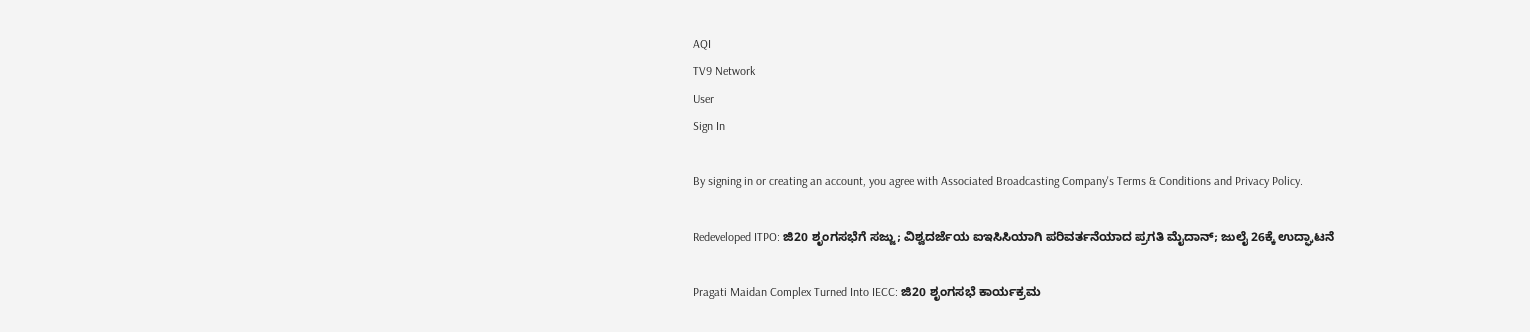AQI
TV9 Network
User
Sign In

By signing in or creating an account, you agree with Associated Broadcasting Company's Terms & Conditions and Privacy Policy.

Redeveloped ITPO: ಜಿ20 ಶೃಂಗಸಭೆಗೆ ಸಜ್ಜು; ವಿಶ್ವದರ್ಜೆಯ ಐಇಸಿಸಿಯಾಗಿ ಪರಿವರ್ತನೆಯಾದ ಪ್ರಗತಿ ಮೈದಾನ್; ಜುಲೈ 26ಕ್ಕೆ ಉದ್ಘಾಟನೆ

Pragati Maidan Complex Turned Into IECC: ಜಿ20 ಶೃಂಗಸಭೆ ಕಾರ್ಯಕ್ರಮ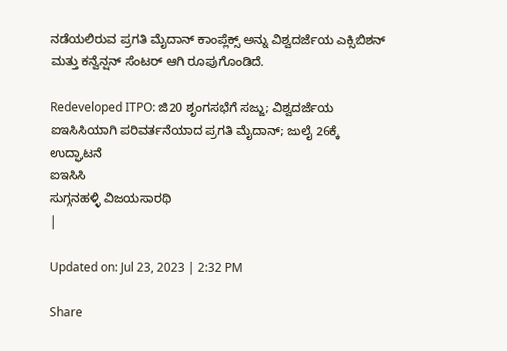ನಡೆಯಲಿರುವ ಪ್ರಗತಿ ಮೈದಾನ್ ಕಾಂಪ್ಲೆಕ್ಸ್ ಅನ್ನು ವಿಶ್ವದರ್ಜೆಯ ಎಕ್ಸಿಬಿಶನ್ ಮತ್ತು ಕನ್ವೆನ್ಷನ್ ಸೆಂಟರ್ ಆಗಿ ರೂಪುಗೊಂಡಿದೆ.

Redeveloped ITPO: ಜಿ20 ಶೃಂಗಸಭೆಗೆ ಸಜ್ಜು; ವಿಶ್ವದರ್ಜೆಯ ಐಇಸಿಸಿಯಾಗಿ ಪರಿವರ್ತನೆಯಾದ ಪ್ರಗತಿ ಮೈದಾನ್; ಜುಲೈ 26ಕ್ಕೆ ಉದ್ಘಾಟನೆ
ಐಇಸಿಸಿ
ಸುಗ್ಗನಹಳ್ಳಿ ವಿಜಯಸಾರಥಿ
|

Updated on: Jul 23, 2023 | 2:32 PM

Share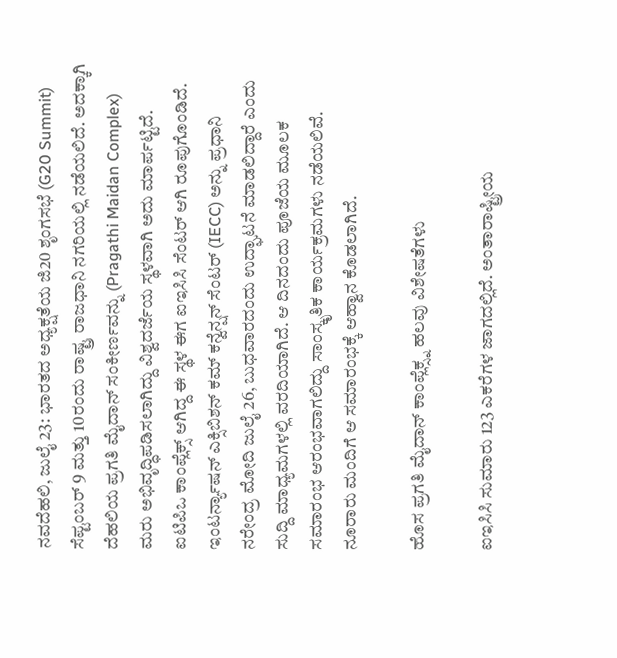ನವದೆಹಲಿ, ಜುಲೈ 23: ಭಾರತದ ಅಧ್ಯಕ್ಷತೆಯ ಜಿ20 ಶೃಂಗಸಭೆ (G20 Summit) ಸೆಪ್ಟಂಬರ್ 9 ಮತ್ತು 10ರಂದು ರಾಷ್ಟ್ರ ರಾಜಧಾನಿ ನಗರಿಯಲ್ಲಿ ನಡೆಯಲಿದೆ. ಅದಕ್ಕಾಗಿ ದೆಹಲಿಯ ಪ್ರಗತಿ ಮೈದಾನ್ ಸಂಕೀರ್ಣವನ್ನು (Pragathi Maidan Complex) ಮರು ಅಭಿವೃದ್ಧಿಪಡಿಸಲಾಗಿದ್ದು ವಿಶ್ವದರ್ಜೆಯ ಸ್ಥಳವಾಗಿ ಅದು ಮಾರ್ಪಟ್ಟಿದೆ. ಐಟಿಪಿಒ ಕಾಂಪ್ಲೆಕ್ಸ್ ಆಗಿದ್ದ ಈ ಸ್ಥಳ ಈಗ ಐಇಸಿಸಿ ಸೆಂಟರ್ ಆಗಿ ರೂಪುಗೊಂಡಿದೆ. ಇಂಟರ್ನ್ಯಾಷನ್ ಎಕ್ಸಿಬಿಶನ್ ಕಮ್ ಕನ್ವೆನ್ಷನ್ ಸೆಂಟರ್ (IECC) ಅನ್ನು ಪ್ರಧಾನಿ ನರೇಂದ್ರ ಮೋದಿ ಜುಲೈ 26, ಬುಧವಾರದಂದು ಉದ್ಘಾಟನೆ ಮಾಡಲಿದ್ದಾರೆ ಎಂದು ಸುದ್ದಿ ಮಾಧ್ಯಮಗಳಲ್ಲಿ ವರದಿಯಾಗಿದೆ. ಆ ದಿನದಂದು ಪೂಜೆಯ ಮೂಲಕ ಸಮಾರಂಭ ಆರಂಭವಾಗಲಿದ್ದು ಸಾಂಸ್ಕೃತಿಕ ಕಾರ್ಯಕ್ರಮಗಳು ನಡೆಯಲಿವೆ. ನೂರಾರು ಮಂದಿಗೆ ಆ ಸಮಾರಂಭಕ್ಕೆ ಆಹ್ವಾನ ಕೊಡಲಾಗಿದೆ.

ಹೊಸ ಪ್ರಗತಿ ಮೈದಾನ್ ಕಾಂಪ್ಲೆಕ್ಸ್ನ ಹಲವು ವಿಶೇಷತೆಗಳು

ಐಇಸಿಸಿ ಸುಮಾರು 123 ಎಕರೆಗಳ ಜಾಗದಲ್ಲಿದೆ. ಅಂತಾರಾಷ್ಟ್ರೀಯ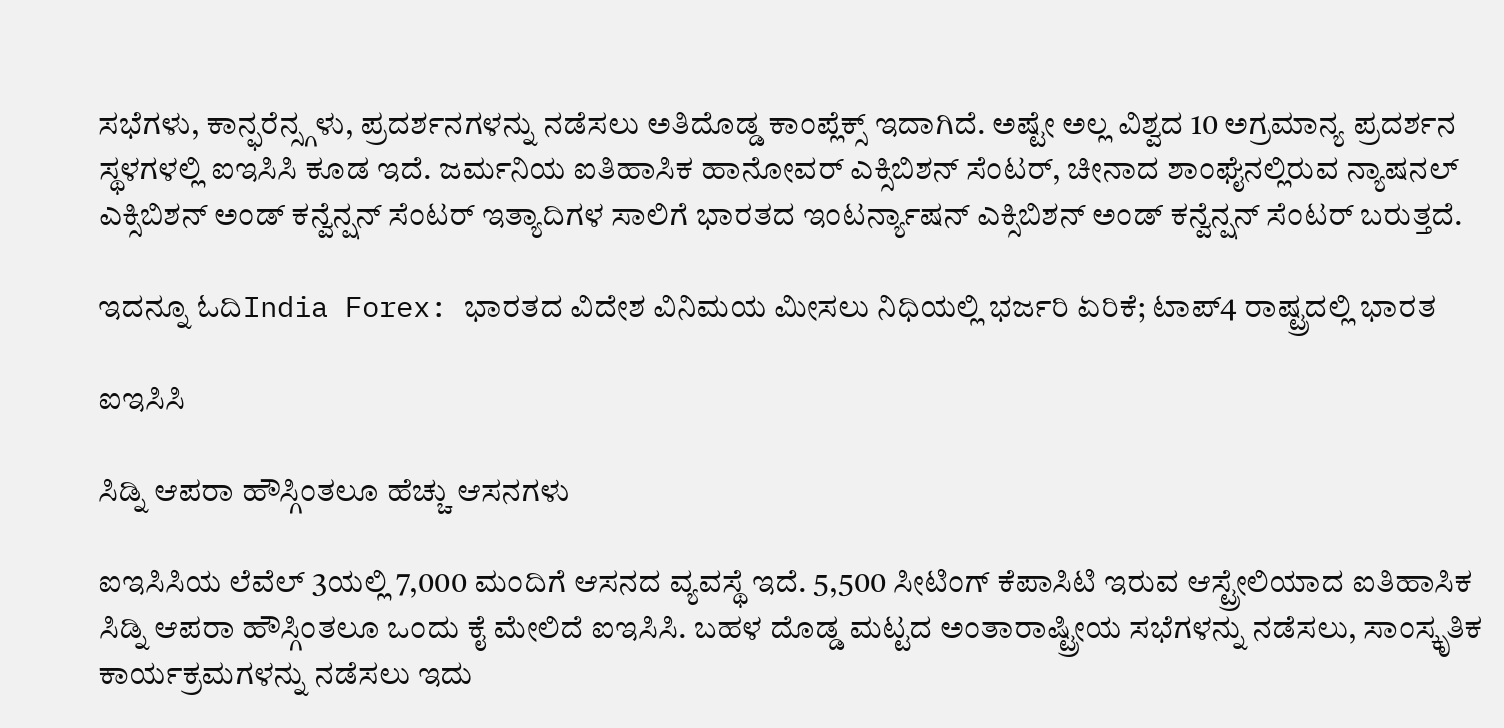ಸಭೆಗಳು, ಕಾನ್ಫರೆನ್ಸ್ಗಳು, ಪ್ರದರ್ಶನಗಳನ್ನು ನಡೆಸಲು ಅತಿದೊಡ್ಡ ಕಾಂಪ್ಲೆಕ್ಸ್ ಇದಾಗಿದೆ. ಅಷ್ಟೇ ಅಲ್ಲ ವಿಶ್ವದ 10 ಅಗ್ರಮಾನ್ಯ ಪ್ರದರ್ಶನ ಸ್ಥಳಗಳಲ್ಲಿ ಐಇಸಿಸಿ ಕೂಡ ಇದೆ. ಜರ್ಮನಿಯ ಐತಿಹಾಸಿಕ ಹಾನೋವರ್ ಎಕ್ಸಿಬಿಶನ್ ಸೆಂಟರ್, ಚೀನಾದ ಶಾಂಘೈನಲ್ಲಿರುವ ನ್ಯಾಷನಲ್ ಎಕ್ಸಿಬಿಶನ್ ಅಂಡ್ ಕನ್ವೆನ್ಷನ್ ಸೆಂಟರ್ ಇತ್ಯಾದಿಗಳ ಸಾಲಿಗೆ ಭಾರತದ ಇಂಟರ್ನ್ಯಾಷನ್ ಎಕ್ಸಿಬಿಶನ್ ಅಂಡ್ ಕನ್ವೆನ್ಷನ್ ಸೆಂಟರ್ ಬರುತ್ತದೆ.

ಇದನ್ನೂ ಓದಿIndia Forex: ಭಾರತದ ವಿದೇಶ ವಿನಿಮಯ ಮೀಸಲು ನಿಧಿಯಲ್ಲಿ ಭರ್ಜರಿ ಏರಿಕೆ; ಟಾಪ್4 ರಾಷ್ಟ್ರದಲ್ಲಿ ಭಾರತ

ಐಇಸಿಸಿ

ಸಿಡ್ನಿ ಆಪರಾ ಹೌಸ್ಗಿಂತಲೂ ಹೆಚ್ಚು ಆಸನಗಳು

ಐಇಸಿಸಿಯ ಲೆವೆಲ್ 3ಯಲ್ಲಿ 7,000 ಮಂದಿಗೆ ಆಸನದ ವ್ಯವಸ್ಥೆ ಇದೆ. 5,500 ಸೀಟಿಂಗ್ ಕೆಪಾಸಿಟಿ ಇರುವ ಆಸ್ಟ್ರೇಲಿಯಾದ ಐತಿಹಾಸಿಕ ಸಿಡ್ನಿ ಆಪರಾ ಹೌಸ್ಗಿಂತಲೂ ಒಂದು ಕೈ ಮೇಲಿದೆ ಐಇಸಿಸಿ. ಬಹಳ ದೊಡ್ಡ ಮಟ್ಟದ ಅಂತಾರಾಷ್ಟ್ರೀಯ ಸಭೆಗಳನ್ನು ನಡೆಸಲು, ಸಾಂಸ್ಕೃತಿಕ ಕಾರ್ಯಕ್ರಮಗಳನ್ನು ನಡೆಸಲು ಇದು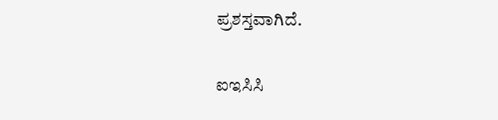ಪ್ರಶಸ್ತವಾಗಿದೆ.

ಐಇಸಿಸಿ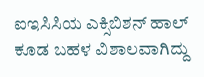ಐಇಸಿಸಿಯ ಎಕ್ಸಿಬಿಶನ್ ಹಾಲ್ ಕೂಡ ಬಹಳ ವಿಶಾಲವಾಗಿದ್ದು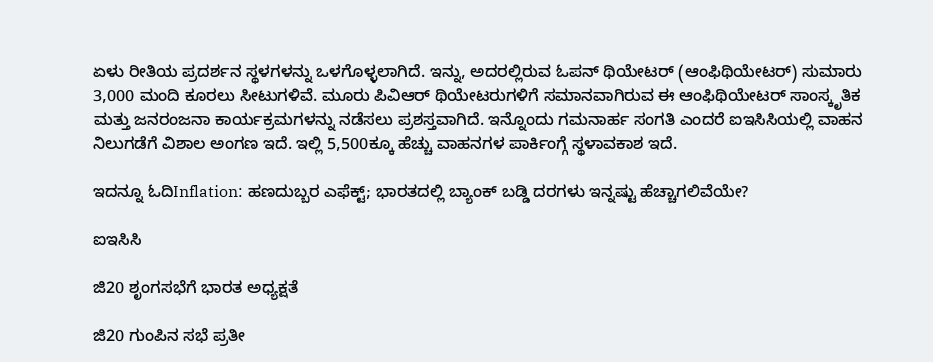ಏಳು ರೀತಿಯ ಪ್ರದರ್ಶನ ಸ್ಥಳಗಳನ್ನು ಒಳಗೊಳ್ಳಲಾಗಿದೆ. ಇನ್ನು, ಅದರಲ್ಲಿರುವ ಓಪನ್ ಥಿಯೇಟರ್ (ಆಂಫಿಥಿಯೇಟರ್) ಸುಮಾರು 3,000 ಮಂದಿ ಕೂರಲು ಸೀಟುಗಳಿವೆ. ಮೂರು ಪಿವಿಆರ್ ಥಿಯೇಟರುಗಳಿಗೆ ಸಮಾನವಾಗಿರುವ ಈ ಆಂಫಿಥಿಯೇಟರ್ ಸಾಂಸ್ಕೃತಿಕ ಮತ್ತು ಜನರಂಜನಾ ಕಾರ್ಯಕ್ರಮಗಳನ್ನು ನಡೆಸಲು ಪ್ರಶಸ್ತವಾಗಿದೆ. ಇನ್ನೊಂದು ಗಮನಾರ್ಹ ಸಂಗತಿ ಎಂದರೆ ಐಇಸಿಸಿಯಲ್ಲಿ ವಾಹನ ನಿಲುಗಡೆಗೆ ವಿಶಾಲ ಅಂಗಣ ಇದೆ. ಇಲ್ಲಿ 5,500ಕ್ಕೂ ಹೆಚ್ಚು ವಾಹನಗಳ ಪಾರ್ಕಿಂಗ್ಗೆ ಸ್ಥಳಾವಕಾಶ ಇದೆ.

ಇದನ್ನೂ ಓದಿInflation: ಹಣದುಬ್ಬರ ಎಫೆಕ್ಟ್; ಭಾರತದಲ್ಲಿ ಬ್ಯಾಂಕ್ ಬಡ್ಡಿ ದರಗಳು ಇನ್ನಷ್ಟು ಹೆಚ್ಚಾಗಲಿವೆಯೇ?

ಐಇಸಿಸಿ

ಜಿ20 ಶೃಂಗಸಭೆಗೆ ಭಾರತ ಅಧ್ಯಕ್ಷತೆ

ಜಿ20 ಗುಂಪಿನ ಸಭೆ ಪ್ರತೀ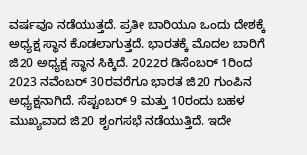ವರ್ಷವೂ ನಡೆಯುತ್ತದೆ. ಪ್ರತೀ ಬಾರಿಯೂ ಒಂದು ದೇಶಕ್ಕೆ ಅಧ್ಯಕ್ಷ ಸ್ಥಾನ ಕೊಡಲಾಗುತ್ತದೆ. ಭಾರತಕ್ಕೆ ಮೊದಲ ಬಾರಿಗೆ ಜಿ20 ಅಧ್ಯಕ್ಷ ಸ್ಥಾನ ಸಿಕ್ಕಿದೆ. 2022ರ ಡಿಸೆಂಬರ್ 1ರಿಂದ 2023 ನವೆಂಬರ್ 30ರವರೆಗೂ ಭಾರತ ಜಿ20 ಗುಂಪಿನ ಅಧ್ಯಕ್ಷನಾಗಿದೆ. ಸೆಪ್ಟಂಬರ್ 9 ಮತ್ತು 10ರಂದು ಬಹಳ ಮುಖ್ಯವಾದ ಜಿ20 ಶೃಂಗಸಭೆ ನಡೆಯುತ್ತಿದೆ. ಇದೇ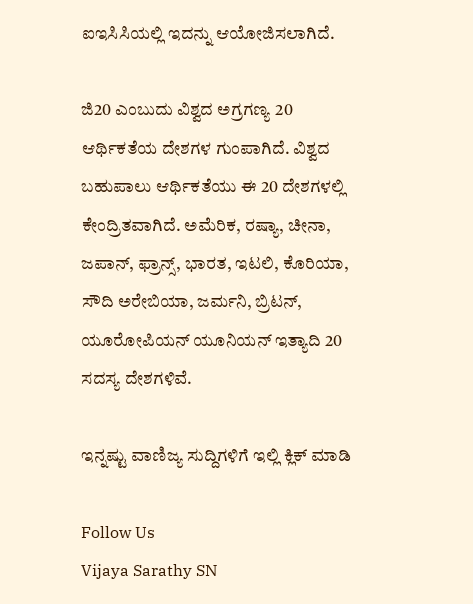ಐಇಸಿಸಿಯಲ್ಲಿ ಇದನ್ನು ಆಯೋಜಿಸಲಾಗಿದೆ.

ಜಿ20 ಎಂಬುದು ವಿಶ್ವದ ಅಗ್ರಗಣ್ಯ 20 ಆರ್ಥಿಕತೆಯ ದೇಶಗಳ ಗುಂಪಾಗಿದೆ. ವಿಶ್ವದ ಬಹುಪಾಲು ಆರ್ಥಿಕತೆಯು ಈ 20 ದೇಶಗಳಲ್ಲಿ ಕೇಂದ್ರಿತವಾಗಿದೆ. ಅಮೆರಿಕ, ರಷ್ಯಾ, ಚೀನಾ, ಜಪಾನ್, ಫ್ರಾನ್ಸ್, ಭಾರತ, ಇಟಲಿ, ಕೊರಿಯಾ, ಸೌದಿ ಅರೇಬಿಯಾ, ಜರ್ಮನಿ, ಬ್ರಿಟನ್, ಯೂರೋಪಿಯನ್ ಯೂನಿಯನ್ ಇತ್ಯಾದಿ 20 ಸದಸ್ಯ ದೇಶಗಳಿವೆ.

ಇನ್ನಷ್ಟು ವಾಣಿಜ್ಯ ಸುದ್ದಿಗಳಿಗೆ ಇಲ್ಲಿ ಕ್ಲಿಕ್ ಮಾಡಿ

Follow Us
Vijaya Sarathy SN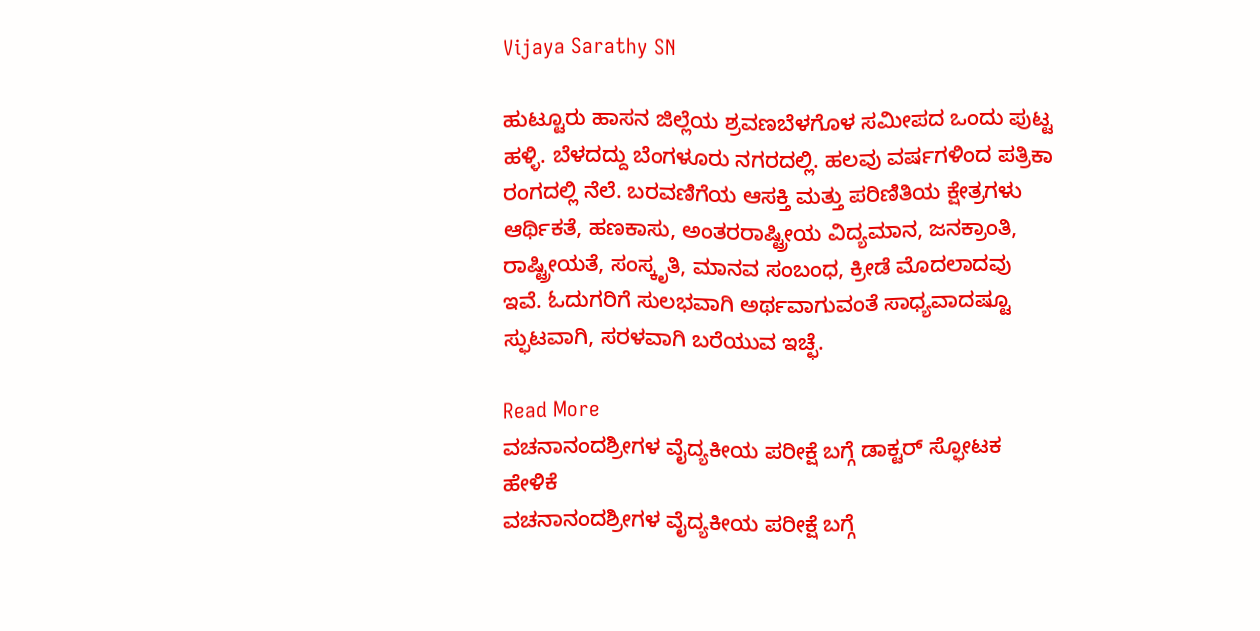Vijaya Sarathy SN

ಹುಟ್ಟೂರು ಹಾಸನ ಜಿಲ್ಲೆಯ ಶ್ರವಣಬೆಳಗೊಳ ಸಮೀಪದ ಒಂದು ಪುಟ್ಟ ಹಳ್ಳಿ. ಬೆಳದದ್ದು ಬೆಂಗಳೂರು ನಗರದಲ್ಲಿ. ಹಲವು ವರ್ಷಗಳಿಂದ ಪತ್ರಿಕಾ ರಂಗದಲ್ಲಿ ನೆಲೆ. ಬರವಣಿಗೆಯ ಆಸಕ್ತಿ ಮತ್ತು ಪರಿಣಿತಿಯ ಕ್ಷೇತ್ರಗಳು ಆರ್ಥಿಕತೆ, ಹಣಕಾಸು, ಅಂತರರಾಷ್ಟ್ರೀಯ ವಿದ್ಯಮಾನ, ಜನಕ್ರಾಂತಿ, ರಾಷ್ಟ್ರೀಯತೆ, ಸಂಸ್ಕೃತಿ, ಮಾನವ ಸಂಬಂಧ, ಕ್ರೀಡೆ ಮೊದಲಾದವು ಇವೆ. ಓದುಗರಿಗೆ ಸುಲಭವಾಗಿ ಅರ್ಥವಾಗುವಂತೆ ಸಾಧ್ಯವಾದಷ್ಟೂ ಸ್ಫುಟವಾಗಿ, ಸರಳವಾಗಿ ಬರೆಯುವ ಇಚ್ಛೆ.

Read More
ವಚನಾನಂದಶ್ರೀಗಳ ವೈದ್ಯಕೀಯ ಪರೀಕ್ಷೆ ಬಗ್ಗೆ ಡಾಕ್ಟರ್ ಸ್ಫೋಟಕ ಹೇಳಿಕೆ
ವಚನಾನಂದಶ್ರೀಗಳ ವೈದ್ಯಕೀಯ ಪರೀಕ್ಷೆ ಬಗ್ಗೆ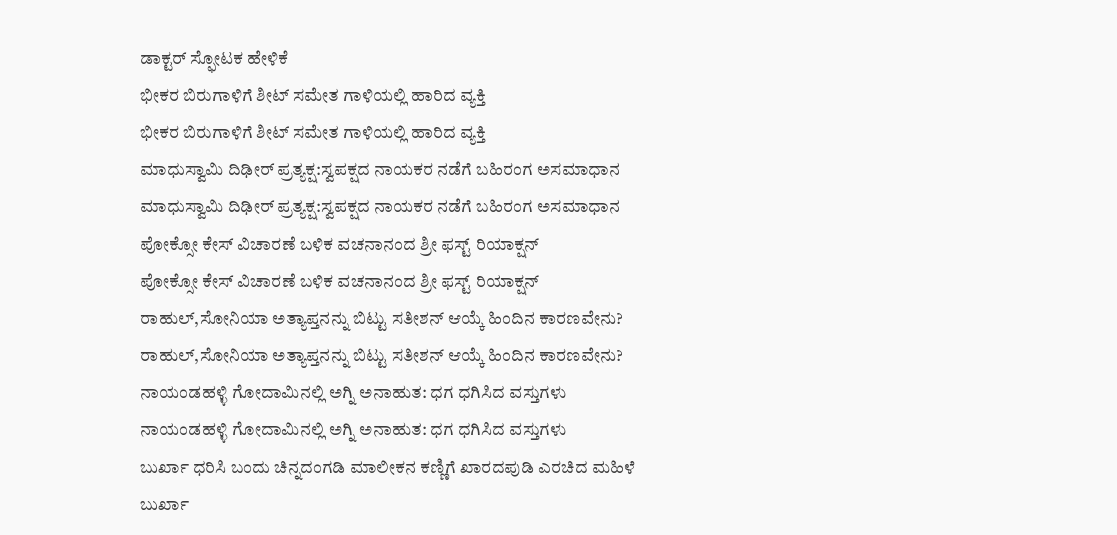ಡಾಕ್ಟರ್ ಸ್ಫೋಟಕ ಹೇಳಿಕೆ
ಭೀಕರ ಬಿರುಗಾಳಿಗೆ ಶೀಟ್ ಸಮೇತ ಗಾಳಿಯಲ್ಲಿ ಹಾರಿದ ವ್ಯಕ್ತಿ
ಭೀಕರ ಬಿರುಗಾಳಿಗೆ ಶೀಟ್ ಸಮೇತ ಗಾಳಿಯಲ್ಲಿ ಹಾರಿದ ವ್ಯಕ್ತಿ
ಮಾಧುಸ್ವಾಮಿ ದಿಢೀರ್ ಪ್ರತ್ಯಕ್ಷ:ಸ್ವಪಕ್ಷದ ನಾಯಕರ ನಡೆಗೆ ಬಹಿರಂಗ ಅಸಮಾಧಾನ
ಮಾಧುಸ್ವಾಮಿ ದಿಢೀರ್ ಪ್ರತ್ಯಕ್ಷ:ಸ್ವಪಕ್ಷದ ನಾಯಕರ ನಡೆಗೆ ಬಹಿರಂಗ ಅಸಮಾಧಾನ
ಪೋಕ್ಸೋ ಕೇಸ್ ವಿಚಾರಣೆ ಬಳಿಕ ವಚನಾನಂದ ಶ್ರೀ ಫಸ್ಟ್ ರಿಯಾಕ್ಷನ್
ಪೋಕ್ಸೋ ಕೇಸ್ ವಿಚಾರಣೆ ಬಳಿಕ ವಚನಾನಂದ ಶ್ರೀ ಫಸ್ಟ್ ರಿಯಾಕ್ಷನ್
ರಾಹುಲ್,ಸೋನಿಯಾ ಅತ್ಯಾಪ್ತನನ್ನು ಬಿಟ್ಟು ಸತೀಶನ್ ಆಯ್ಕೆ ಹಿಂದಿನ ಕಾರಣವೇನು?
ರಾಹುಲ್,ಸೋನಿಯಾ ಅತ್ಯಾಪ್ತನನ್ನು ಬಿಟ್ಟು ಸತೀಶನ್ ಆಯ್ಕೆ ಹಿಂದಿನ ಕಾರಣವೇನು?
ನಾಯಂಡಹಳ್ಳಿ ಗೋದಾಮಿನಲ್ಲಿ ಅಗ್ನಿ ಅನಾಹುತ: ಧಗ ಧಗಿಸಿದ ವಸ್ತುಗಳು
ನಾಯಂಡಹಳ್ಳಿ ಗೋದಾಮಿನಲ್ಲಿ ಅಗ್ನಿ ಅನಾಹುತ: ಧಗ ಧಗಿಸಿದ ವಸ್ತುಗಳು
ಬುರ್ಖಾ ಧರಿಸಿ ಬಂದು ಚಿನ್ನದಂಗಡಿ ಮಾಲೀಕನ ಕಣ್ಣಿಗೆ ಖಾರದಪುಡಿ ಎರಚಿದ ಮಹಿಳೆ
ಬುರ್ಖಾ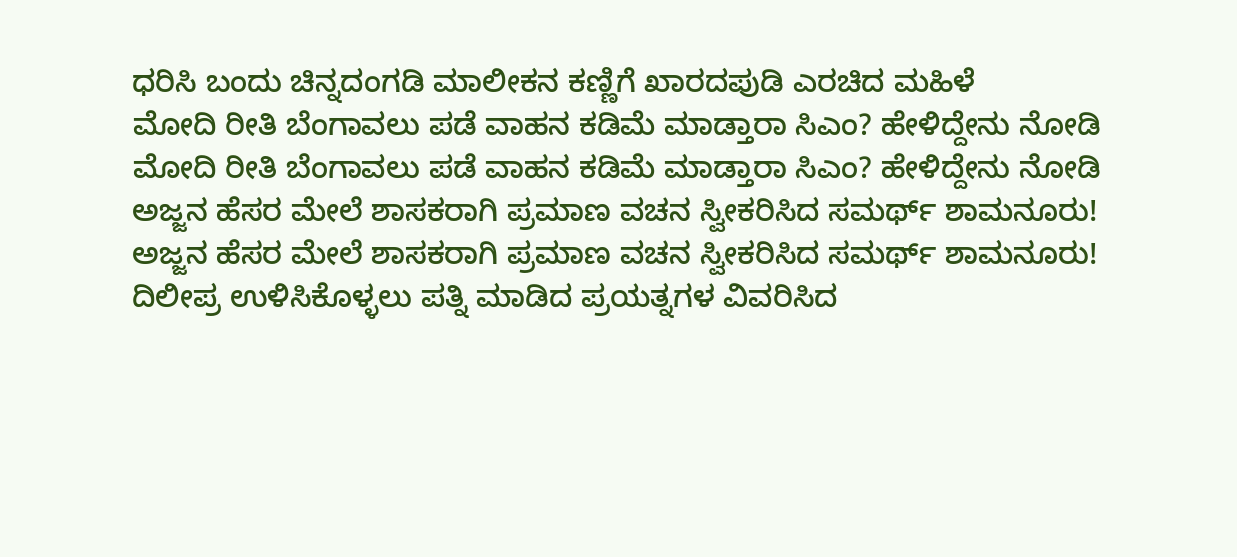ಧರಿಸಿ ಬಂದು ಚಿನ್ನದಂಗಡಿ ಮಾಲೀಕನ ಕಣ್ಣಿಗೆ ಖಾರದಪುಡಿ ಎರಚಿದ ಮಹಿಳೆ
ಮೋದಿ ರೀತಿ ಬೆಂಗಾವಲು ಪಡೆ ವಾಹನ ಕಡಿಮೆ ಮಾಡ್ತಾರಾ ಸಿಎಂ? ಹೇಳಿದ್ದೇನು ನೋಡಿ
ಮೋದಿ ರೀತಿ ಬೆಂಗಾವಲು ಪಡೆ ವಾಹನ ಕಡಿಮೆ ಮಾಡ್ತಾರಾ ಸಿಎಂ? ಹೇಳಿದ್ದೇನು ನೋಡಿ
ಅಜ್ಜನ ಹೆಸರ ಮೇಲೆ ಶಾಸಕರಾಗಿ ಪ್ರಮಾಣ ವಚನ ಸ್ವೀಕರಿಸಿದ ಸಮರ್ಥ್ ಶಾಮನೂರು!
ಅಜ್ಜನ ಹೆಸರ ಮೇಲೆ ಶಾಸಕರಾಗಿ ಪ್ರಮಾಣ ವಚನ ಸ್ವೀಕರಿಸಿದ ಸಮರ್ಥ್ ಶಾಮನೂರು!
ದಿಲೀಪ್ರ ಉಳಿಸಿಕೊಳ್ಳಲು ಪತ್ನಿ ಮಾಡಿದ ಪ್ರಯತ್ನಗಳ ವಿವರಿಸಿದ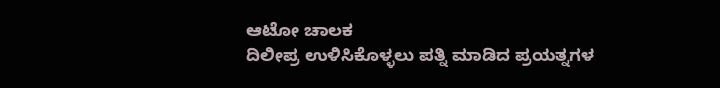ಆಟೋ ಚಾಲಕ
ದಿಲೀಪ್ರ ಉಳಿಸಿಕೊಳ್ಳಲು ಪತ್ನಿ ಮಾಡಿದ ಪ್ರಯತ್ನಗಳ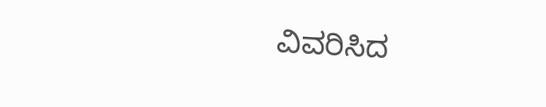ವಿವರಿಸಿದ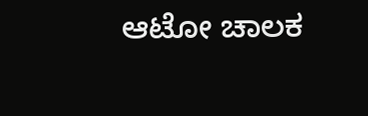ಆಟೋ ಚಾಲಕ